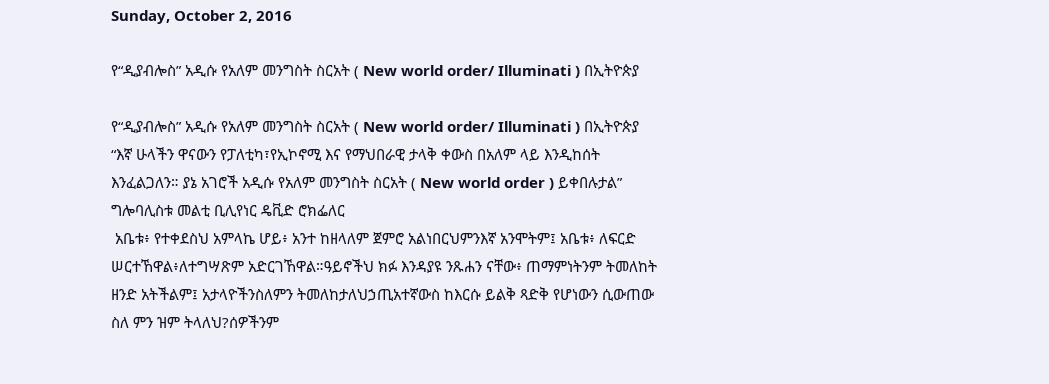Sunday, October 2, 2016

የ“ዲያብሎስ” አዲሱ የአለም መንግስት ስርአት ( New world order/ Illuminati ) በኢትዮጵያ

የ“ዲያብሎስ” አዲሱ የአለም መንግስት ስርአት ( New world order/ Illuminati ) በኢትዮጵያ
“እኛ ሁላችን ዋናውን የፓለቲካ፣የኢኮኖሚ እና የማህበራዊ ታላቅ ቀውስ በአለም ላይ እንዲከሰት እንፈልጋለን። ያኔ አገሮች አዲሱ የአለም መንግስት ስርአት ( New world order ) ይቀበሉታል” ግሎባሊስቱ መልቲ ቢሊየነር ዴቪድ ሮክፌለር
 አቤቱ፥ የተቀደስህ አምላኬ ሆይ፥ አንተ ከዘላለም ጀምሮ አልነበርህምንእኛ አንሞትም፤ አቤቱ፥ ለፍርድ ሠርተኸዋል፥ለተግሣጽም አድርገኸዋል።ዓይኖችህ ክፉ እንዳያዩ ንጹሐን ናቸው፥ ጠማምነትንም ትመለከት ዘንድ አትችልም፤ አታላዮችንስለምን ትመለከታለህኃጢአተኛውስ ከእርሱ ይልቅ ጻድቅ የሆነውን ሲውጠው ስለ ምን ዝም ትላለህ?ሰዎችንም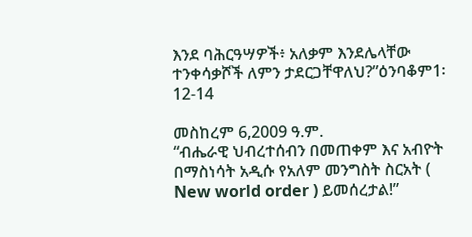እንደ ባሕርዓሣዎች፥ አለቃም እንደሌላቸው ተንቀሳቃሾች ለምን ታደርጋቸዋለህ?”ዕንባቆም1፡12-14

መስከረም 6,2009 ዓ.ም.
“ብሔራዊ ህብረተሰብን በመጠቀም እና አብዮት በማስነሳት አዲሱ የአለም መንግስት ስርአት ( New world order ) ይመሰረታል!”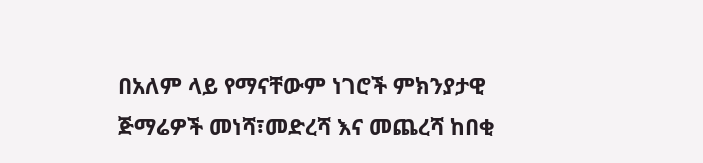በአለም ላይ የማናቸውም ነገሮች ምክንያታዊ ጅማሬዎች መነሻ፣መድረሻ እና መጨረሻ ከበቂ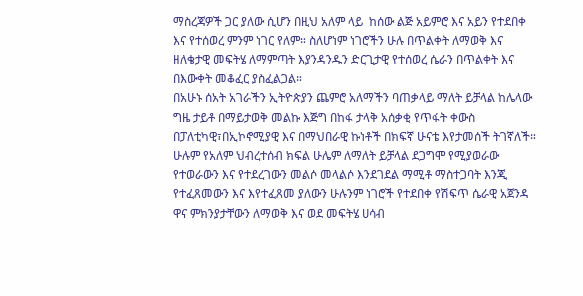ማስረጃዎች ጋር ያለው ሲሆን በዚህ አለም ላይ  ከሰው ልጅ አይምሮ እና አይን የተደበቀ እና የተሰወረ ምንም ነገር የለም። ስለሆነም ነገሮችን ሁሉ በጥልቀት ለማወቅ እና ዘለቄታዊ መፍትሄ ለማምጣት እያንዳንዱን ድርጊታዊ የተሰወረ ሴራን በጥልቀት እና በእውቀት መቆፈር ያስፈልጋል።
በአሁኑ ሰአት አገራችን ኢትዮጵያን ጨምሮ አለማችን ባጠቃላይ ማለት ይቻላል ከሌላው ግዜ ታይቶ በማይታወቅ መልኩ እጅግ በከፋ ታላቅ አሰቃቂ የጥፋት ቀውስ በፓለቲካዊ፣በኢኮኖሚያዊ እና በማህበራዊ ኩነቶች በክፍኛ ሁናቴ እየታመሰች ትገኛለች። ሁሉም የአለም ህብረተሰብ ክፍል ሁሌም ለማለት ይቻላል ደጋግሞ የሚያወራው የተወራውን እና የተደረገውን መልሶ መላልሶ እንደገደል ማሚቶ ማስተጋባት እንጂ የተፈጸመውን እና እየተፈጸመ ያለውን ሁሉንም ነገሮች የተደበቀ የሽፍጥ ሴራዊ አጀንዳ ዋና ምክንያታቸውን ለማወቅ እና ወደ መፍትሄ ሀሳብ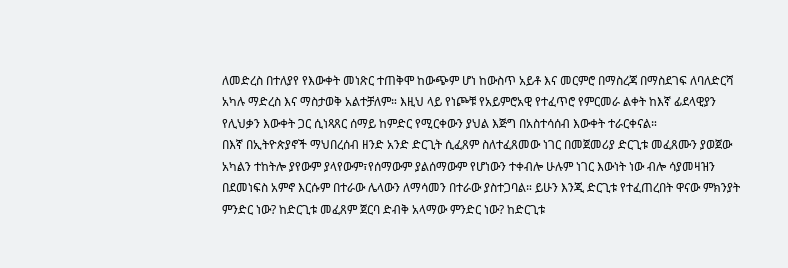ለመድረስ በተለያየ የእውቀት መነጽር ተጠቅሞ ከውጭም ሆነ ከውስጥ አይቶ እና መርምሮ በማስረጃ በማስደገፍ ለባለድርሻ አካሉ ማድረስ እና ማስታወቅ አልተቻለም። እዚህ ላይ የነጮቹ የአይምሮአዊ የተፈጥሮ የምርመራ ልቀት ከእኛ ፊደላዊያን የሊህቃን እውቀት ጋር ሲነጻጸር ሰማይ ከምድር የሚርቀውን ያህል እጅግ በአስተሳሰብ እውቀት ተራርቀናል።
በእኛ በኢትዮጵያኖች ማህበረሰብ ዘንድ አንድ ድርጊት ሲፈጸም ስለተፈጸመው ነገር በመጀመሪያ ድርጊቱ መፈጸሙን ያወጀው አካልን ተከትሎ ያየውም ያላየውም፣የሰማውም ያልሰማውም የሆነውን ተቀብሎ ሁሉም ነገር እውነት ነው ብሎ ሳያመዛዝን በደመነፍስ አምኖ እርሱም በተራው ሌላውን ለማሳመን በተራው ያስተጋባል። ይሁን እንጂ ድርጊቱ የተፈጠረበት ዋናው ምክንያት ምንድር ነው? ከድርጊቱ መፈጸም ጀርባ ድብቅ አላማው ምንድር ነው? ከድርጊቱ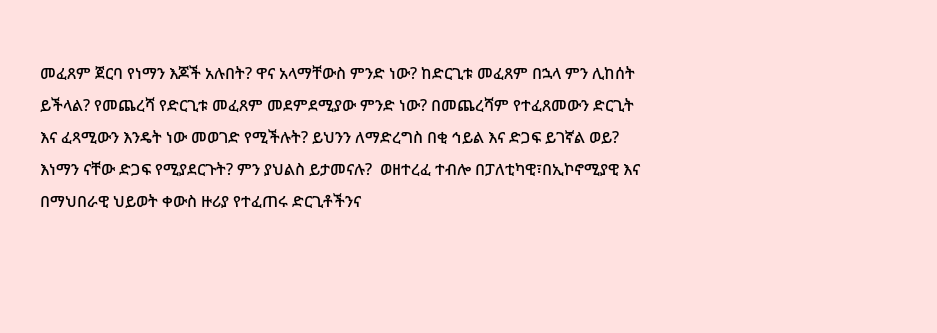መፈጸም ጀርባ የነማን እጆች አሉበት? ዋና አላማቸውስ ምንድ ነው? ከድርጊቱ መፈጸም በኋላ ምን ሊከሰት ይችላል? የመጨረሻ የድርጊቱ መፈጸም መደምደሚያው ምንድ ነው? በመጨረሻም የተፈጸመውን ድርጊት እና ፈጻሚውን እንዴት ነው መወገድ የሚችሉት? ይህንን ለማድረግስ በቂ ኅይል እና ድጋፍ ይገኛል ወይ? እነማን ናቸው ድጋፍ የሚያደርጉት? ምን ያህልስ ይታመናሉ?  ወዘተረፈ ተብሎ በፓለቲካዊ፣በኢኮኖሚያዊ እና በማህበራዊ ህይወት ቀውስ ዙሪያ የተፈጠሩ ድርጊቶችንና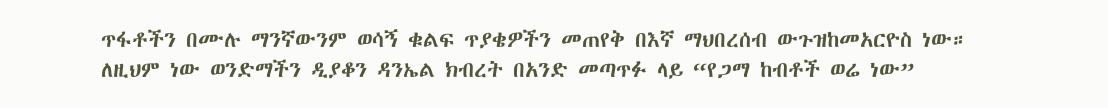ጥፋቶችን በሙሉ ማንኛውንም ወሳኝ ቁልፍ ጥያቄዎችን መጠየቅ በእኛ ማህበረሰብ ውጉዝከመአርዮስ ነው። ለዚህም ነው ወንድማችን ዲያቆን ዳንኤል ክብረት በአንድ መጣጥፉ ላይ “የጋማ ከብቶች ወሬ ነው”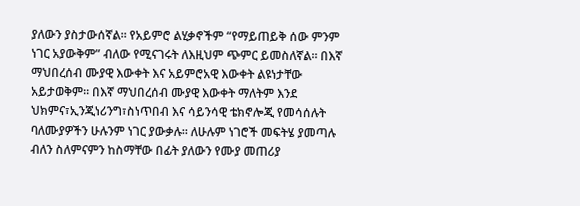ያለውን ያስታውሰኛል። የአይምሮ ልሂቃኖችም “የማይጠይቅ ሰው ምንም ነገር አያውቅም” ብለው የሚናገሩት ለእዚህም ጭምር ይመስለኛል። በእኛ ማህበረሰብ ሙያዊ እውቀት እና አይምሮአዊ እውቀት ልዩነታቸው አይታወቅም። በእኛ ማህበረሰብ ሙያዊ እውቀት ማለትም እንደ ህክምና፣ኢንጂነሪንግ፣ስነጥበብ እና ሳይንሳዊ ቴክኖሎጂ የመሳሰሉት ባለሙያዎችን ሁሉንም ነገር ያውቃሉ። ለሁሉም ነገሮች መፍትሄ ያመጣሉ ብለን ስለምናምን ከስማቸው በፊት ያለውን የሙያ መጠሪያ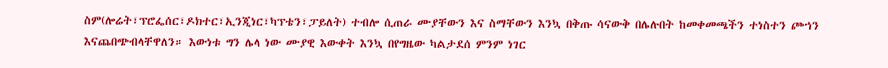ስም(ሎሬት፣ፕሮፌሰር፣ዶክተር፣ኢንጂነር፣ካፕቴን፣ፓይለት) ተብሎ ሲጠራ ሙያቸውን እና ስማቸውን እንኳ በቅጡ ሳናውቅ በሌሉበት ከመቀመጫችን ተነስተን ጮኀን እናጨበጭብላቸዋለን። እውነቱ ግን ሌላ ነው ሙያዊ እውቀት እንኳ በየግዜው ካልታደሰ ምንም ነገር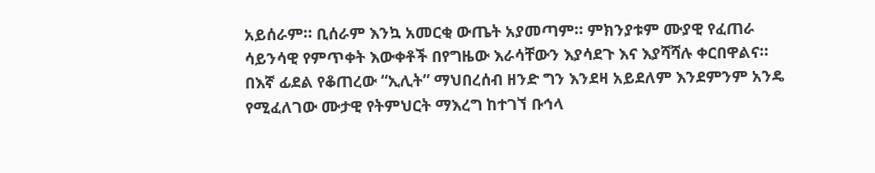አይሰራም። ቢሰራም እንኳ አመርቂ ውጤት አያመጣም። ምክንያቱም ሙያዊ የፈጠራ ሳይንሳዊ የምጥቀት እውቀቶች በየግዜው እራሳቸውን እያሳደጉ እና እያሻሻሉ ቀርበዋልና። በእኛ ፊደል የቆጠረው “ኢሊት” ማህበረሰብ ዘንድ ግን እንደዛ አይደለም እንደምንም አንዴ የሚፈለገው ሙታዊ የትምህርት ማእረግ ከተገኘ ቡኅላ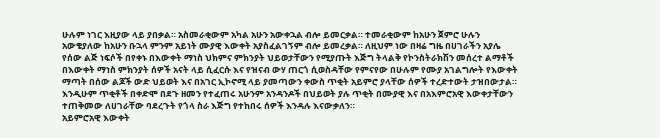ሁሉም ነገር እዚያው ላይ ያበቃል። አስመራቂውም አካል አሁን አውቀኋል ብሎ ይመርቃል። ተመራቂውም ከአሁን ጀምሮ ሁሉን አውቄያለው ከአሁን ቡኋላ ምንም አይነት ሙያዊ እውቀት አያስፈልገኝም ብሎ ይመረቃል። ለዚህም ነው በዛሬ ግዜ በሀገራችን አያሌ የሰው ልጅ ነፍሶች በየቀኑ በእውቀት ማነስ ህክምና ምክንያት ህይወታቸውን የሚያጡት እጅግ ትላልቅ የኮንስትራክሽን መሰረተ ልማቶች በእውቀት ማነስ ምክንያት ሰዎች አናት ላይ ሲፈርሱ እና የዝናብ ውሃ ጠርጎ ሲወስዳቸው የምናየው በሁሉም የሙያ አገልግሎት የእውቀት ማጣት በሰው ልጆች ውድ ህይወት እና በአገር ኢኮኖሚ ላይ ያመጣውን ቀውስ ጥቂት አይምሮ ያላቸው ሰዎች ተረድተውት ታዝበውታል። እንዲሁም ጥቂቶች በቀድሞ በደጉ ዘመን የተፈጠሩ አሁንም አንዳንዶች በህይወት ያሉ ጥቂት በሙያዊ እና በአእምሮአዊ እውቀታቸውን ተጠቅመው ለሀገራቸው ባደረጉት የጎላ ስራ እጅግ የተከበሩ ሰዎች እንዳሉ እናውቃለን።
አይምሮአዊ እውቀት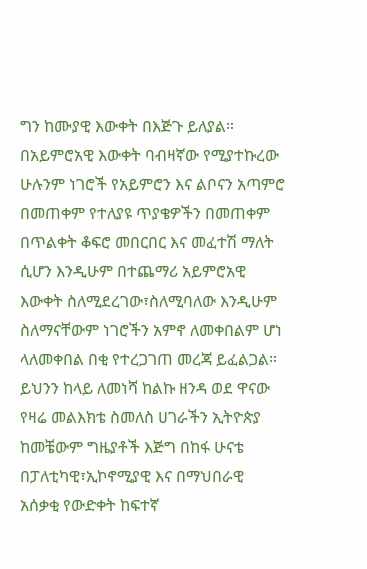ግን ከሙያዊ እውቀት በእጅጉ ይለያል። በአይምሮአዊ እውቀት ባብዛኛው የሚያተኩረው ሁሉንም ነገሮች የአይምሮን እና ልቦናን አጣምሮ በመጠቀም የተለያዩ ጥያቄዎችን በመጠቀም በጥልቀት ቆፍሮ መበርበር እና መፈተሽ ማለት ሲሆን እንዲሁም በተጨማሪ አይምሮአዊ እውቀት ስለሚደረገው፣ስለሚባለው እንዲሁም ስለማናቸውም ነገሮችን አምኖ ለመቀበልም ሆነ ላለመቀበል በቂ የተረጋገጠ መረጃ ይፈልጋል።
ይህንን ከላይ ለመነሻ ከልኩ ዘንዳ ወደ ዋናው የዛሬ መልእክቴ ስመለስ ሀገራችን ኢትዮጵያ ከመቼውም ግዜያቶች እጅግ በከፋ ሁናቴ በፓለቲካዊ፣ኢኮኖሚያዊ እና በማህበራዊ አሰቃቂ የውድቀት ከፍተኛ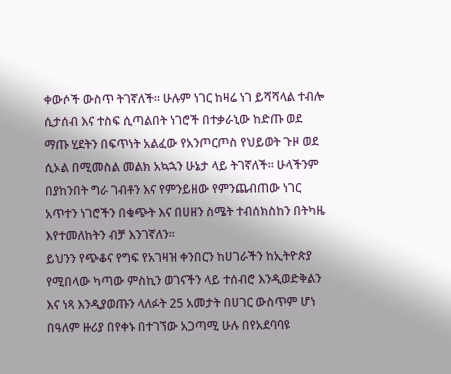ቀውሶች ውስጥ ትገኛለች። ሁሉም ነገር ከዛሬ ነገ ይሻሻላል ተብሎ ሲታሰብ እና ተስፍ ሲጣልበት ነገሮች በተቃራኒው ከድጡ ወደ ማጡ ሂደትን በፍጥነት አልፈው የአንጦርጦስ የህይወት ጉዞ ወደ ሲኦል በሚመስል መልክ አኳኋን ሁኔታ ላይ ትገኛለች። ሁላችንም በያከንበት ግራ ገብቶን እና የምንይዘው የምንጨብጠው ነገር አጥተን ነገሮችን በቁጭት እና በሀዘን ስሜት ተብሰክስከን በትካዜ እየተመለከትን ብቻ እንገኛለን።
ይህንን የጭቆና የግፍ የአገዛዝ ቀንበርን ከሀገራችን ከኢትዮጵያ የሚበላው ካጣው ምስኪን ወገናችን ላይ ተሰብሮ እንዲወድቅልን እና ነጻ እንዲያወጡን ላለፉት 25 አመታት በሀገር ውስጥም ሆነ በዓለም ዙሪያ በየቀኑ በተገኘው አጋጣሚ ሁሉ በየአደባባዩ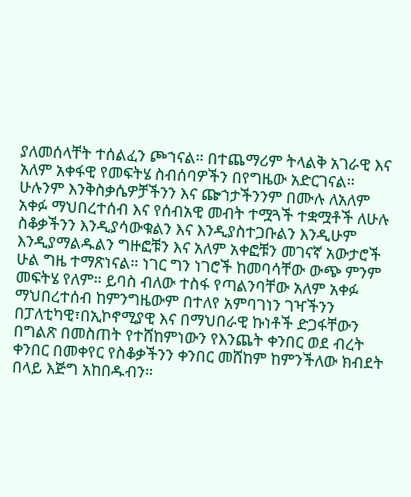ያለመሰላቸት ተሰልፈን ጮኀናል። በተጨማሪም ትላልቅ አገራዊ እና አለም አቀፋዊ የመፍትሄ ስብሰባዎችን በየግዜው አድርገናል። ሁሉንም እንቅስቃሴዎቻችንን እና ጬኀታችንንም በሙሉ ለአለም አቀፉ ማህበረተሰብ እና የሰብአዊ መብት ተሟጓች ተቋሟቶች ለሁሉ ስቆቃችንን እንዲያሳውቁልን እና እንዲያስተጋቡልን እንዲሁም እንዲያማልዱልን ግዙፎቹን እና አለም አቀፎቹን መገናኛ አውታሮች ሁል ግዜ ተማጽነናል። ነገር ግን ነገሮች ከመባሳቸው ውጭ ምንም መፍትሄ የለም። ይባስ ብለው ተስፋ የጣልንባቸው አለም አቀፉ ማህበረተሰብ ከምንግዜውም በተለየ አምባገነን ገዣችንን በፓለቲካዊ፣በኢኮኖሚያዊ እና በማህበራዊ ኩነቶች ድጋፋቸውን በግልጽ በመስጠት የተሸከምነውን የእንጨት ቀንበር ወደ ብረት ቀንበር በመቀየር የስቆቃችንን ቀንበር መሸከም ከምንችለው ክብደት በላይ እጅግ አከበዱብን።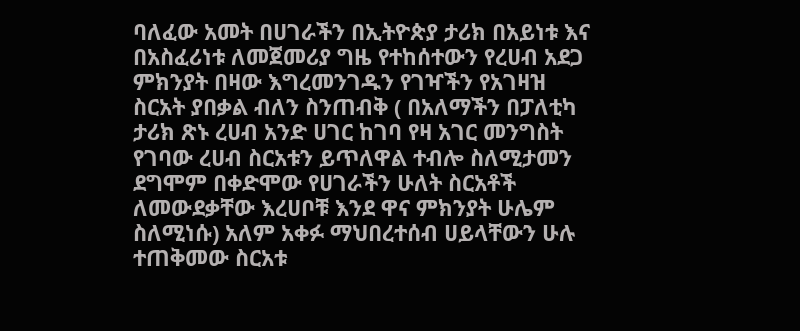ባለፈው አመት በሀገራችን በኢትዮጵያ ታሪክ በአይነቱ እና በአስፈሪነቱ ለመጀመሪያ ግዜ የተከሰተውን የረሀብ አደጋ ምክንያት በዛው እግረመንገዱን የገዣችን የአገዛዝ ስርአት ያበቃል ብለን ስንጠብቅ ( በአለማችን በፓለቲካ ታሪክ ጽኑ ረሀብ አንድ ሀገር ከገባ የዛ አገር መንግስት የገባው ረሀብ ስርአቱን ይጥለዋል ተብሎ ስለሚታመን ደግሞም በቀድሞው የሀገራችን ሁለት ስርአቶች ለመውደቃቸው እረሀቦቹ እንደ ዋና ምክንያት ሁሌም ስለሚነሱ) አለም አቀፉ ማህበረተሰብ ሀይላቸውን ሁሉ ተጠቅመው ስርአቱ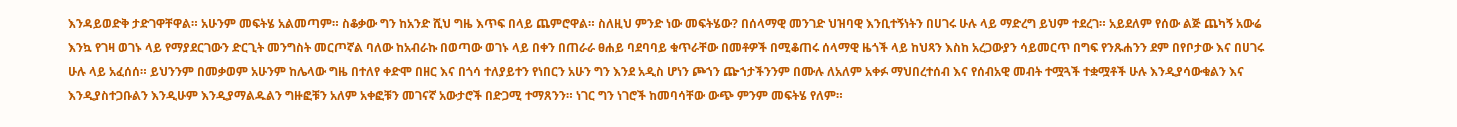እንዳይወድቅ ታድገዋቸዋል። አሁንም መፍትሄ አልመጣም። ስቆቃው ግን ከአንድ ሺህ ግዜ እጥፍ በላይ ጨምሮዋል። ስለዚህ ምንድ ነው መፍትሄው? በሰላማዊ መንገድ ህዝባዊ እንቢተኝነትን በሀገሩ ሁሉ ላይ ማድረግ ይህም ተደረገ። አይደለም የሰው ልጅ ጨካኝ አውሬ እንኳ የገዛ ወገኑ ላይ የማያደርገውን ድርጊት መንግስት መርጦኛል ባለው ከአብራኩ በወጣው ወገኑ ላይ በቀን በጠራራ ፀሐይ ባደባባይ ቁጥራቸው በመቶዎች በሚቆጠሩ ሰላማዊ ዜጎች ላይ ከህጻን እስከ አረጋውያን ሳይመርጥ በግፍ የንጹሐንን ደም በየቦታው እና በሀገሩ ሁሉ ላይ አፈሰሰ። ይህንንም በመቃወም አሁንም ከሌላው ግዜ በተለየ ቀድሞ በዘር እና በጎሳ ተለያይተን የነበርን አሁን ግን እንደ አዲስ ሆነን ጮኀን ጬኀታችንንም በሙሉ ለአለም አቀፉ ማህበረተሰብ እና የሰብአዊ መብት ተሟጓች ተቋሟቶች ሁሉ እንዲያሳውቁልን እና እንዲያስተጋቡልን እንዲሁም እንዲያማልዱልን ግዙፎቹን አለም አቀፎቹን መገናኛ አውታሮች በድጋሚ ተማጸንን። ነገር ግን ነገሮች ከመባሳቸው ውጭ ምንም መፍትሄ የለም።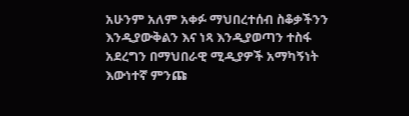አሁንም አለም አቀፉ ማህበረተሰብ ስቆቃችንን እንዲያውቅልን እና ነጻ እንዲያወጣን ተስፋ አደረግን በማህበራዊ ሚዲያዎች አማካኝነት እውነተኛ ምንጩ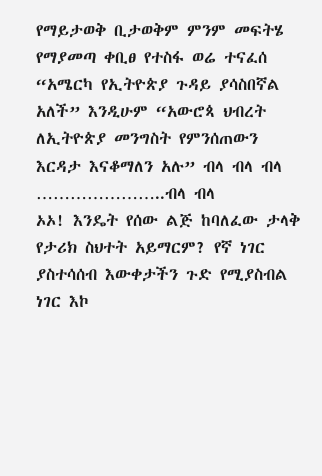የማይታወቅ ቢታወቅም ምንም መፍትሄ የማያመጣ ቀቢፀ የተስፋ ወሬ ተናፈሰ “አሜርካ የኢትዮጵያ ጉዳይ ያሳስበኛል አለች” እንዲሁም “አውሮጳ ህብረት ለኢትዮጵያ መንግስት የምንሰጠውን እርዳታ እናቆማለን አሉ” ብላ ብላ ብላ …………………..ብላ ብላ
ኦኦ! እንዴት የሰው ልጅ ከባለፈው ታላቅ የታሪክ ስህተት አይማርም? የኛ ነገር ያስተሳሰብ እውቀታችን ጉድ የሚያስብል ነገር እኮ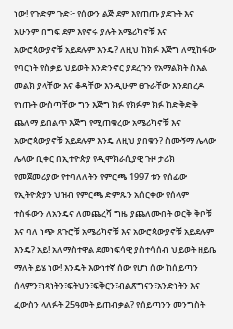ነው! የጉድም ጉድ፦ የሰውን ልጅ ደም እየጠጡ ያደጉት እና አሁንም በግፍ ደም እየኖሩ ያሉት አሜሪካኖቹ እና አውሮጳውያኖቹ አይደሉም እንዴ? ለዚህ ከክፉ እጅግ ለሚከፋው የባርነት የስቃይ ህይወት እንድንኖር ያደረጉን የአማልክት ስእል መልክ ያላቸው እና ቆዳቸው እንዲሁም ፀጉራቸው እንደበረዶ የነጡት ውስጣቸው ግን እጅግ ክፉ የክፉም ክፉ ከድቅድቅ ጨለማ ይበልጥ እጅግ የሚጠቁረው አሜሪካኖቹ እና አውሮጳውያኖቹ አይደሉም እንዴ ለዚህ ያበቁን? ስሙኝማ ሌላው ሌላው ቢቀር በኢተዮጵያ የዲሞክራሲያዊ ጉዞ ታሪክ የመጀመሪያው የተባለለትን የምርጫ 1997 ቱን የሰፊው የኢትዮጵያን ህዝብ የምርጫ ድምጹን አሰርቀው የሰላም ተስፋውን ለአንዴና ለመጨረሻ ግዜ ያጨለሙበት ወርቅ ቅቦቹ እና ባለ ነጭ ጸጉሮቹ አሜሪካኖቹ እና አውሮጳውያኖቹ አይደሉም እንዴ? አይ! አለማስተዋል ደመነፍሳዊ ያስተሳሰብ ህይወት ዘይቤ ማለት ይሄ ነው! እንዴት እውነተኛ ሰው የሆነ ሰው ከሰይጣን ሰላምን፣ነጻነትን፣ፍትህን፣ፍቅርን፣ብልጽግናን፣አንድነትን እና ፈውስን ላለፉት 25ዓመት ይጠብቃል? የሰይጣንን መንግስት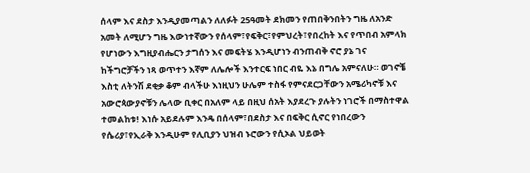ሰላም እና ደስታ እንዲያመጣልን ለለፉት 25ዓመት ደክመን የጠበቅንበትን ግዜ ለአንድ አመት ለሚሆን ግዜ እውነተኛውን የሰላም፣የፍቅር፣የምህረት፣የበረከት እና የጥበብ አምላክ የሆነውን እግዚያብሔርን ታግሰን እና መፍትሄ እንዲሆነን ብንጠብቅ ኖሮ ያኔ ገና ከችግሮቻችን ነጻ ወጥተን እኛም ለሌሎች እንተርፍ ነበር ብዬ እኔ በግሌ አምናለሁ። ወገኖቼ እስቲ ለትንሽ ደቂቃ ቆም ብላችሁ እነዚህን ሁሌም ተስፋ የምናደርጋቸውን አሜሪካኖቹ እና አውሮጳውያኖቹን ሌላው ቢቀር በአለም ላይ በዚህ ሰአት እያደረጉ ያሉትን ነገሮች በማስተዋል ተመልከቱ! እነሱ አይደሉም እንዴ በሰላም፣በደስታ እና በፍቅር ሲኖር የነበረውን የሴሪያ፣የኢራቅ እንዲሁም የሊቢያን ህዝብ ኑሮውን የሲኦል ህይወት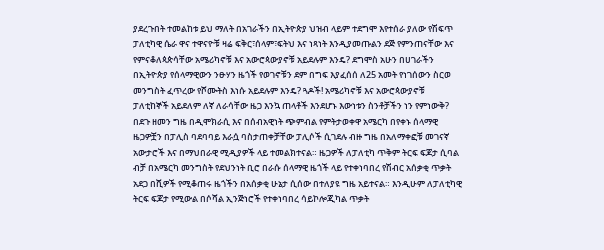ያደረጉበት ተመልከቱ ይህ ማለት በአገራችን በኢትዮጵያ ህዝብ ላይም ተደግሞ እየተሰራ ያለው የሽፍጥ ፓለቲካዊ ሴራ ዋና ተዋናዮቹ ዛሬ ፍቅር፣ሰላም፣ፍትህ እና ነጻነት እንዲያመጡልን ደጅ የምንጠናቸው እና የምናቆለጳጵሳቸው አሜሪካኖቹ እና አውሮጳውያኖቹ አይደሉም እንዴ? ደግሞስ አሁን በሀገራችን በኢትዮጵያ የሰላማዊውን ንፁሃን ዜጎች የወገኖቹን ደም በግፍ እያፈሰሰ ለ25 አመት የነገሰውን ስርወ መንግስት ፈጥረው የሾሙትስ እነሱ አይደሉም እንዴ? ጓዶች! አሜሪካኖቹ እና አውሮጳውያኖቹ ፓለቲከኞች አይደለም ለኛ ለራሳቸው ዜጋ እንኳ ጠላቶች እንደሆኑ እውነቱን ስንቶቻችን ነን የምነውቅ? በደጉ ዘመን ግዜ በዲሞክራሲ እና በሰብአዊነት ጭምብል የምትታወቀዋ አሜርካ በየቀኑ ሰላማዊ ዜጋዎቿን በፓሊስ ባደባባይ እራሷ ባስታጠቀቻቸው ፓሊሶች ሲገደሉ ብዙ ግዜ በአለማቀፎቹ መገናኛ አውታሮች እና በማህበራዊ ሚዲያዎች ላይ ተመልክተናል። ዜጋዎች ለፓለቲካ ጥቅም ትርፍ ፍጆታ ሲባል ብቻ በአሜርካ መንግስት የደህንነት ቢሮ በራሱ ሰላማዊ ዜጎች ላይ የተቀነባበረ የሽብር አሰቃቂ ጥቃት አደጋ በሺዎች የሚቆጠሩ ዜጎችን በአሰቃቂ ሁኔታ ሲሰው በተለያዩ ግዜ አይተናል። እንዲሁም ለፓለቲካዊ ትርፍ ፍጆታ የሚውል በሶሻል ኢንጅነሮች የተቀነባበረ ሳይኮሎጂካል ጥቃት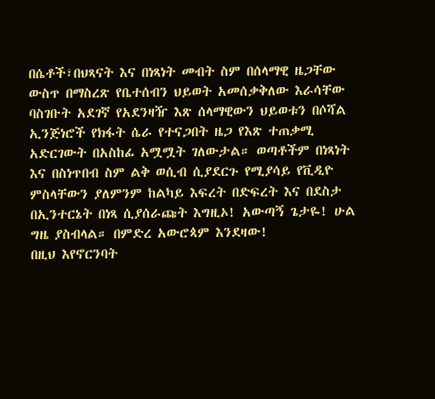በሴቶች፣በህጻናት እና በነጻነት መብት ስም በሰላማዊ ዜጋቸው ውስጥ በማስረጽ የቤተሰብን ህይወት አመሰቃቅለው እራሳቸው ባስገቡት አደገኛ የአደንዛዥ እጽ ሰላማዊውን ህይወቱን በሶሻል ኢንጅነሮች የክፋት ሴራ የተናጋበት ዜጋ የእጽ ተጠቃሚ አድርገውት በአስከፊ አሟሟት ገለውታል። ወጣቶችም በነጻነት እና በስነጥበብ ስም ልቅ ወሲብ ሲያደርጉ የሚያሳይ የቪዲዮ ምስላቸውን ያለምንም ከልካይ እፍረት በድፍረት እና በደስታ በኢንተርኔት በነጻ ሲያሰራጩት እግዚኦ! አውጣኝ ጌታዬ! ሁል ግዜ ያስብላል። በምድረ አውሮጳም እንደዛው!
በዚህ እየኖርንባት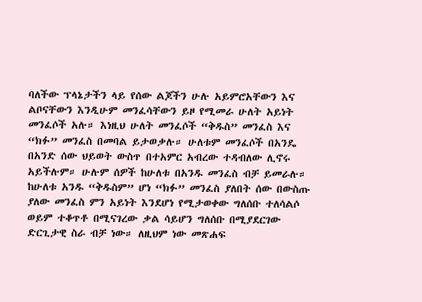ባለችው ፕላኔታችን ላይ የሰው ልጆችን ሁሉ አይምሮአቸውን እና ልቦናቸውን እንዲሁም መንፈሳቸውን ይዞ የሚመራ ሁለት አይነት መንፈሶች አሉ። እነዚህ ሁለት መንፈሶች “ቅዱስ” መንፈስ እና “ክፉ” መንፈስ በመባል ይታወቃሉ። ሁለቱም መንፈሶች በአንዴ በአንድ ሰው ህይወት ውስጥ በተአምር አብረው ተዳብለው ሊኖሩ አይችሉም። ሁሉም ሰዎች ከሁለቱ በአንዱ መንፈስ ብቻ ይመራሉ። ከሁለቱ አንዱ “ቅዱስም” ሆነ “ክፉ” መንፈስ ያለበት ሰው በውስጡ ያለው መንፈስ ምን አይነት እንደሆነ የሚታወቀው ግለሰቡ ተለሳልሶ ወይም ተቆጥቶ በሚናገረው ቃል ሳይሆን ግለሰቡ በሚያደርገው ድርጊታዊ ስራ ብቻ ነው። ለዚህም ነው መጽሐፍ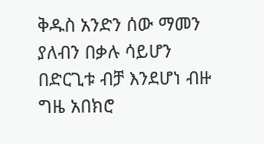ቅዱስ አንድን ሰው ማመን ያለብን በቃሉ ሳይሆን በድርጊቱ ብቻ እንደሆነ ብዙ ግዜ አበክሮ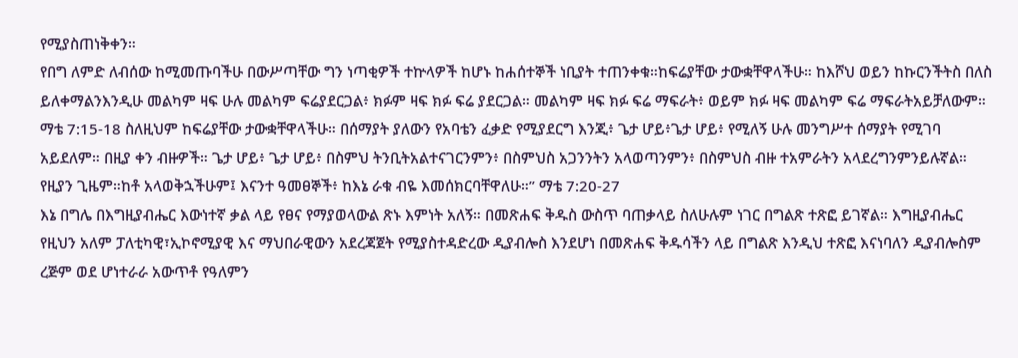የሚያስጠነቅቀን።
የበግ ለምድ ለብሰው ከሚመጡባችሁ በውሥጣቸው ግን ነጣቂዎች ተኵላዎች ከሆኑ ከሐሰተኞች ነቢያት ተጠንቀቁ።ከፍሬያቸው ታውቋቸዋላችሁ። ከእሾህ ወይን ከኩርንችትስ በለስ ይለቀማልንእንዲሁ መልካም ዛፍ ሁሉ መልካም ፍሬያደርጋል፥ ክፉም ዛፍ ክፉ ፍሬ ያደርጋል። መልካም ዛፍ ክፉ ፍሬ ማፍራት፥ ወይም ክፉ ዛፍ መልካም ፍሬ ማፍራትአይቻለውም።
ማቴ 7:15-18 ስለዚህም ከፍሬያቸው ታውቋቸዋላችሁ። በሰማያት ያለውን የአባቴን ፈቃድ የሚያደርግ እንጂ፥ ጌታ ሆይ፥ጌታ ሆይ፥ የሚለኝ ሁሉ መንግሥተ ሰማያት የሚገባ አይደለም። በዚያ ቀን ብዙዎች። ጌታ ሆይ፥ ጌታ ሆይ፥ በስምህ ትንቢትአልተናገርንምን፥ በስምህስ አጋንንትን አላወጣንምን፥ በስምህስ ብዙ ተአምራትን አላደረግንምንይሉኛል። የዚያን ጊዜም።ከቶ አላወቅኋችሁም፤ እናንተ ዓመፀኞች፥ ከእኔ ራቁ ብዬ እመሰክርባቸዋለሁ።” ማቴ 7:20-27
እኔ በግሌ በእግዚያብሔር እውነተኛ ቃል ላይ የፀና የማያወላውል ጽኑ እምነት አለኝ። በመጽሐፍ ቅዱስ ውስጥ ባጠቃላይ ስለሁሉም ነገር በግልጽ ተጽፎ ይገኛል። እግዚያብሔር የዚህን አለም ፓለቲካዊ፣ኢኮኖሚያዊ እና ማህበራዊውን አደረጃጀት የሚያስተዳድረው ዲያብሎስ እንደሆነ በመጽሐፍ ቅዱሳችን ላይ በግልጽ እንዲህ ተጽፎ እናነባለን ዲያብሎስም ረጅም ወደ ሆነተራራ አውጥቶ የዓለምን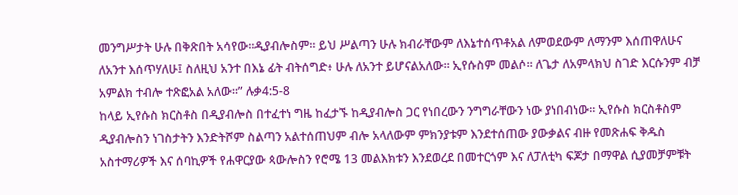መንግሥታት ሁሉ በቅጽበት አሳየው።ዲያብሎስም። ይህ ሥልጣን ሁሉ ክብራቸውም ለእኔተሰጥቶአል ለምወደውም ለማንም እሰጠዋለሁና ለአንተ እሰጥሃለሁ፤ ስለዚህ አንተ በእኔ ፊት ብትሰግድ፥ ሁሉ ለአንተ ይሆናልአለው። ኢየሱስም መልሶ። ለጌታ ለአምላክህ ስገድ እርሱንም ብቻ አምልክ ተብሎ ተጽፎአል አለው።” ሉቃ4:5-8
ከላይ ኢየሱስ ክርስቶስ በዲያብሎስ በተፈተነ ግዜ ከፈታኙ ከዲያብሎስ ጋር የነበረውን ንግግራቸውን ነው ያነበብነው። ኢየሱስ ክርስቶስም ዲያብሎስን ነገስታትን እንድትሾም ስልጣን አልተሰጠህም ብሎ አላለውም ምክንያቱም እንደተሰጠው ያውቃልና ብዙ የመጽሐፍ ቅዱስ አስተማሪዎች እና ሰባኪዎች የሐዋርያው ጳውሎስን የሮሜ 13 መልእክቱን እንደወረደ በመተርጎም እና ለፓለቲካ ፍጆታ በማዋል ሲያመቻምቹት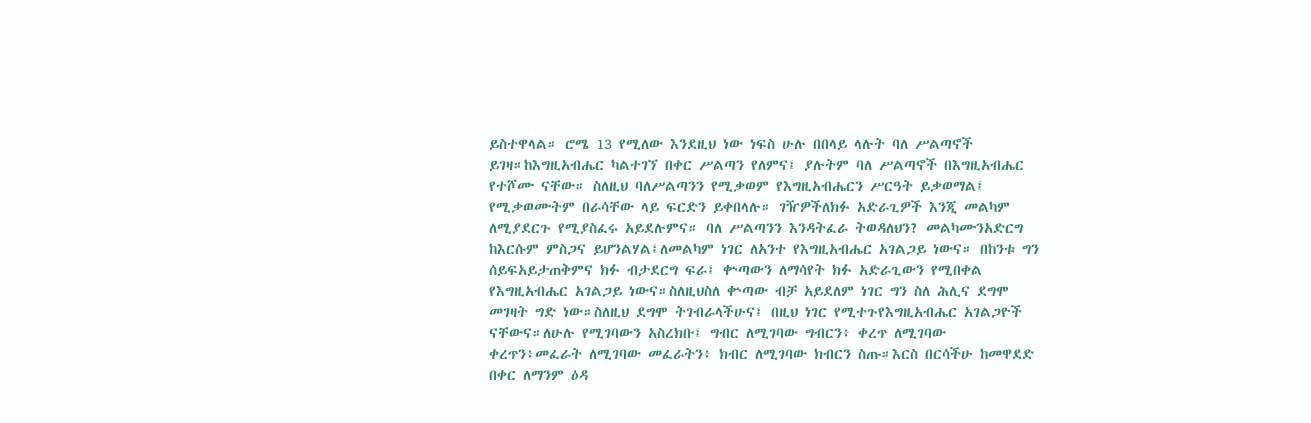ይስተዋላል። ሮሜ 13 የሚለው እንደዚህ ነው ነፍስ ሁሉ በበላይ ላሉት ባለ ሥልጣኖች ይገዛ።ከእግዚአብሔር ካልተገኘ በቀር ሥልጣን የለምና፤ ያሉትም ባለ ሥልጣኖች በእግዚአብሔር የተሾሙ ናቸው። ስለዚህ ባለሥልጣንን የሚቃወም የእግዚአብሔርን ሥርዓት ይቃወማል፤ የሚቃወሙትም በራሳቸው ላይ ፍርድን ይቀበላሉ። ገዥዎችለክፉ አድራጊዎች እንጂ መልካም ለሚያደርጉ የሚያስፈሩ አይደሉምና። ባለ ሥልጣንን እንዳትፈራ ትወዳለህን? መልካሙንአድርግ ከእርሱም ምስጋና ይሆንልሃል፤ለመልካም ነገር ለአንተ የእግዚአብሔር አገልጋይ ነውና። በከንቱ ግን ሰይፍአይታጠቅምና ክፉ ብታደርግ ፍራ፤ ቍጣውን ለማሳየት ክፉ አድራጊውን የሚበቀል የእግዚአብሔር አገልጋይ ነውና።ስለዚህስለ ቍጣው ብቻ አይደለም ነገር ግን ስለ ሕሊና ደግሞ መገዛት ግድ ነው።ስለዚህ ደግሞ ትገብራላችሁና፤ በዚህ ነገር የሚተጉየእግዚአብሔር አገልጋዮች ናቸውና።ለሁሉ የሚገባውን አስረክቡ፤ ግብር ለሚገባው ግብርን፥ ቀረጥ ለሚገባው ቀረጥን፥መፈራት ለሚገባው መፈራትን፥ ክብር ለሚገባው ክብርን ስጡ።እርስ በርሳችሁ ከመዋደድ በቀር ለማንም ዕዳ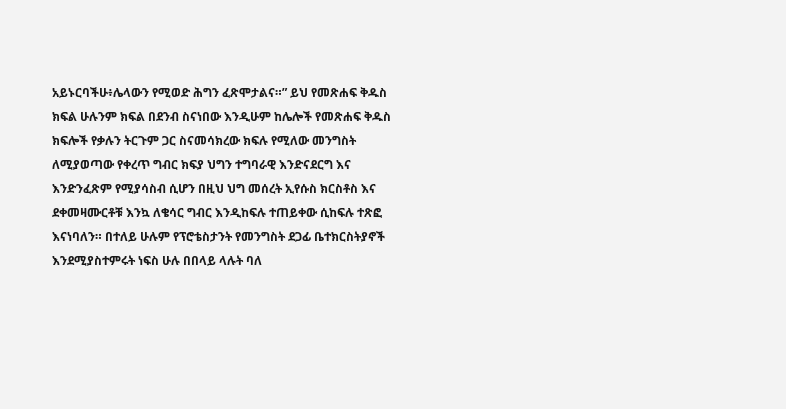አይኑርባችሁ፥ሌላውን የሚወድ ሕግን ፈጽሞታልና።” ይህ የመጽሐፍ ቅዱስ ክፍል ሁሉንም ክፍል በደንብ ስናነበው እንዲሁም ከሌሎች የመጽሐፍ ቅዱስ ክፍሎች የቃሉን ትርጉም ጋር ስናመሳክረው ክፍሉ የሚለው መንግስት ለሚያወጣው የቀረጥ ግብር ክፍያ ህግን ተግባራዊ እንድናደርግ እና እንድንፈጽም የሚያሳስብ ሲሆን በዚህ ህግ መሰረት ኢየሱስ ክርስቶስ እና ደቀመዛሙርቶቹ እንኳ ለቄሳር ግብር እንዲከፍሉ ተጠይቀው ሲከፍሉ ተጽፎ እናነባለን። በተለይ ሁሉም የፕሮቴስታንት የመንግስት ደጋፊ ቤተክርስትያኖች እንደሚያስተምሩት ነፍስ ሁሉ በበላይ ላሉት ባለ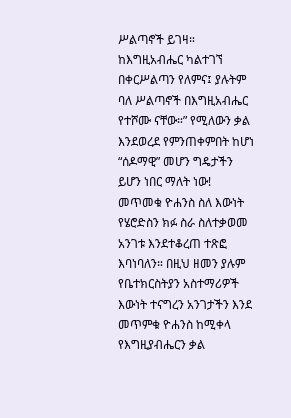ሥልጣኖች ይገዛ። ከእግዚአብሔር ካልተገኘ በቀርሥልጣን የለምና፤ ያሉትም ባለ ሥልጣኖች በእግዚአብሔር የተሾሙ ናቸው።” የሚለውን ቃል እንደወረደ የምንጠቀምበት ከሆነ “ሰዶማዊ” መሆን ግዴታችን ይሆን ነበር ማለት ነው! መጥመቁ ዮሐንስ ስለ እውነት የሄሮድስን ክፉ ስራ ስለተቃወመ አንገቱ እንደተቆረጠ ተጽፎ እባነባለን። በዚህ ዘመን ያሉም የቤተክርስትያን አስተማሪዎች እውነት ተናግረን አንገታችን እንደ መጥምቁ ዮሐንስ ከሚቀላ የእግዚያብሔርን ቃል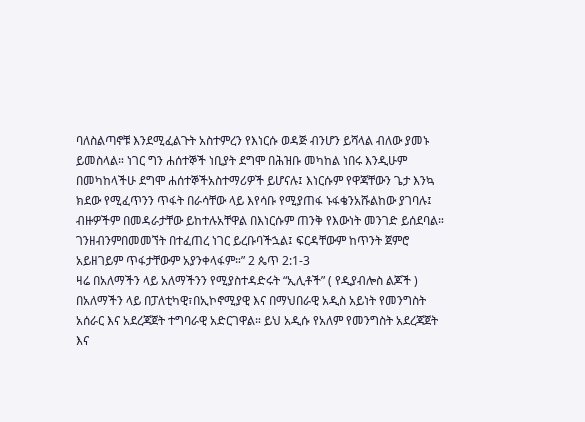ባለስልጣኖቹ እንደሚፈልጉት አስተምረን የእነርሱ ወዳጅ ብንሆን ይሻላል ብለው ያመኑ ይመስላል። ነገር ግን ሐሰተኞች ነቢያት ደግሞ በሕዝቡ መካከል ነበሩ እንዲሁም በመካከላችሁ ደግሞ ሐሰተኞችአስተማሪዎች ይሆናሉ፤ እነርሱም የዋጃቸውን ጌታ እንኳ ክደው የሚፈጥንን ጥፋት በራሳቸው ላይ እየሳቡ የሚያጠፋ ኑፋቄንአሹልከው ያገባሉ፤ ብዙዎችም በመዳራታቸው ይከተሉአቸዋል በእነርሱም ጠንቅ የእውነት መንገድ ይሰደባል። ገንዘብንምበመመኘት በተፈጠረ ነገር ይረቡባችኋል፤ ፍርዳቸውም ከጥንት ጀምሮ አይዘገይም ጥፋታቸውም አያንቀላፋም።” 2 ጴጥ 2:1-3
ዛሬ በአለማችን ላይ አለማችንን የሚያስተዳድሩት “ኢሊቶች” ( የዲያብሎስ ልጆች ) በአለማችን ላይ በፓለቲካዊ፣በኢኮኖሚያዊ እና በማህበራዊ አዲስ አይነት የመንግስት አሰራር እና አደረጃጀት ተግባራዊ አድርገዋል። ይህ አዲሱ የአለም የመንግስት አደረጃጀት እና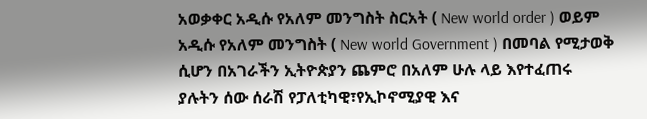አወቃቀር አዲሱ የአለም መንግስት ስርአት ( New world order ) ወይም አዲሱ የአለም መንግስት ( New world Government ) በመባል የሚታወቅ ሲሆን በአገራችን ኢትዮጵያን ጨምሮ በአለም ሁሉ ላይ እየተፈጠሩ ያሉትን ሰው ሰራሽ የፓለቲካዊ፣የኢኮኖሚያዊ እና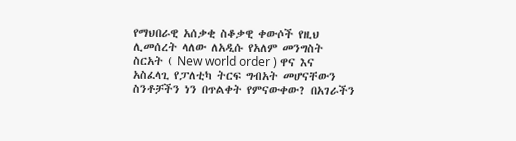የማህበራዊ አሰቃቂ ስቆቃዊ ቀውሶች የዚህ ሊመሰረት ላለው ለአዲሱ የአለም መንግስት ስርአት ( New world order ) ዋና እና አስፈላጊ የፓለቲካ ትርፍ ግብአት መሆናቸውን ስንቶቻችን ነን በጥልቀት የምናውቀው? በአገራችን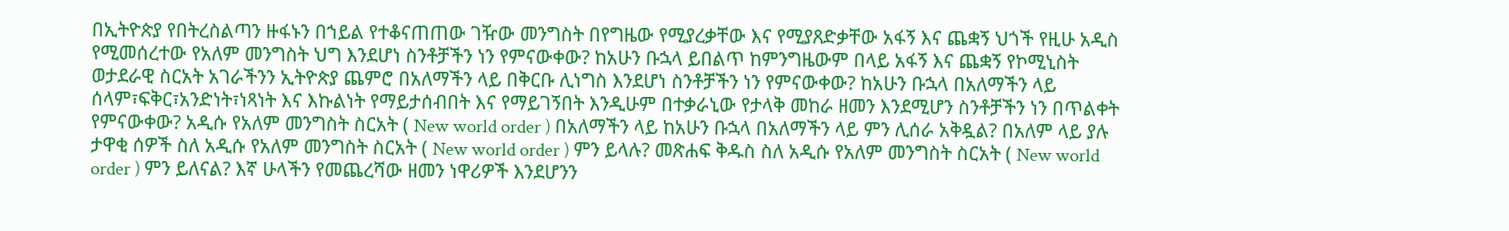በኢትዮጵያ የበትረስልጣን ዙፋኑን በኀይል የተቆናጠጠው ገዥው መንግስት በየግዜው የሚያረቃቸው እና የሚያጸድቃቸው አፋኝ እና ጨቋኝ ህጎች የዚሁ አዲስ የሚመሰረተው የአለም መንግስት ህግ እንደሆነ ስንቶቻችን ነን የምናውቀው? ከአሁን ቡኋላ ይበልጥ ከምንግዜውም በላይ አፋኝ እና ጨቋኝ የኮሚኒስት ወታደራዊ ስርአት አገራችንን ኢትዮጵያ ጨምሮ በአለማችን ላይ በቅርቡ ሊነግስ እንደሆነ ስንቶቻችን ነን የምናውቀው? ከአሁን ቡኋላ በአለማችን ላይ ሰላም፣ፍቅር፣አንድነት፣ነጻነት እና እኩልነት የማይታሰብበት እና የማይገኝበት እንዲሁም በተቃራኒው የታላቅ መከራ ዘመን እንደሚሆን ስንቶቻችን ነን በጥልቀት የምናውቀው? አዲሱ የአለም መንግስት ስርአት ( New world order ) በአለማችን ላይ ከአሁን ቡኋላ በአለማችን ላይ ምን ሊሰራ አቅዷል? በአለም ላይ ያሉ ታዋቂ ሰዎች ስለ አዲሱ የአለም መንግስት ስርአት ( New world order ) ምን ይላሉ? መጽሐፍ ቅዱስ ስለ አዲሱ የአለም መንግስት ስርአት ( New world order ) ምን ይለናል? እኛ ሁላችን የመጨረሻው ዘመን ነዋሪዎች እንደሆንን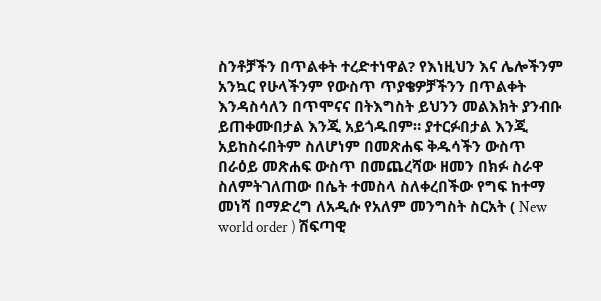ስንቶቻችን በጥልቀት ተረድተነዋል? የእነዚህን እና ሌሎችንም አንኳር የሁላችንም የውስጥ ጥያቄዎቻችንን በጥልቀት እንዳስሳለን በጥሞናና በትእግስት ይህንን መልእክት ያንብቡ ይጠቀሙበታል እንጂ አይጎዱበም። ያተርፉበታል እንጂ አይከስሩበትም ስለሆነም በመጽሐፍ ቅዱሳችን ውስጥ በራዕይ መጽሐፍ ውስጥ በመጨረሻው ዘመን በክፉ ስራዋ ስለምትገለጠው በሴት ተመስላ ስለቀረበችው የግፍ ከተማ መነሻ በማድረግ ለአዲሱ የአለም መንግስት ስርአት ( New world order ) ሽፍጣዊ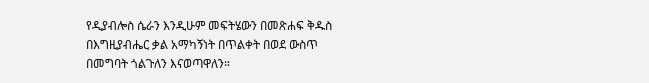የዲያብሎስ ሴራን እንዲሁም መፍትሄውን በመጽሐፍ ቅዱስ በእግዚያብሔር ቃል አማካኝነት በጥልቀት በወደ ውስጥ በመግባት ጎልጉለን እናወጣዋለን።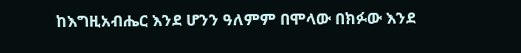ከእግዚአብሔር እንደ ሆንን ዓለምም በሞላው በክፉው እንደ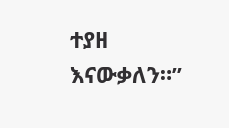ተያዘ እናውቃለን።”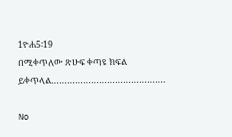1ዮሐ5፡19
በሚቀጥለው ጽሁፍ ቀጣዩ ክፍል ይቀጥላል…………………………………….

No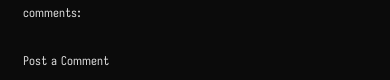comments:

Post a Comment